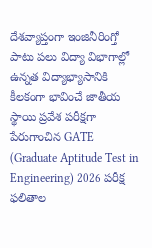దేశవ్యాప్తంగా ఇంజినీరింగ్తో పాటు పలు విద్యా విభాగాల్లో ఉన్నత విద్యాభ్యాసానికి కీలకంగా భావించే జాతీయ స్థాయి ప్రవేశ పరీక్షగా పేరుగాంచిన GATE (Graduate Aptitude Test in Engineering) 2026 పరీక్ష ఫలితాల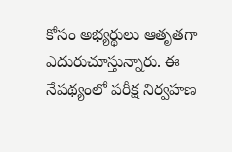కోసం అభ్యర్థులు ఆతృతగా ఎదురుచూస్తున్నారు. ఈ నేపథ్యంలో పరీక్ష నిర్వహణ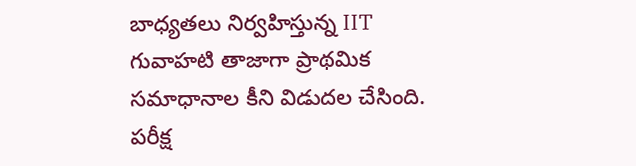బాధ్యతలు నిర్వహిస్తున్న IIT గువాహటి తాజాగా ప్రాథమిక సమాధానాల కీని విడుదల చేసింది. పరీక్ష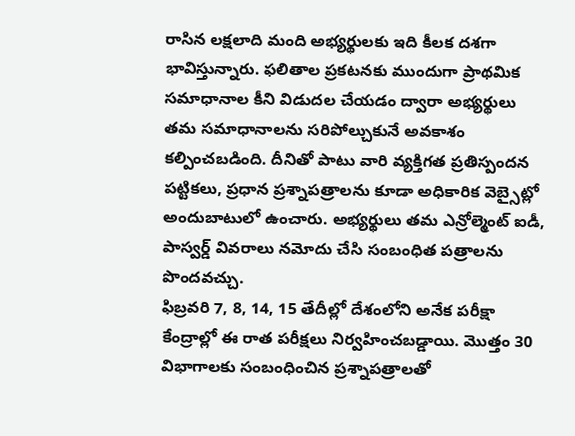రాసిన లక్షలాది మంది అభ్యర్థులకు ఇది కీలక దశగా భావిస్తున్నారు. ఫలితాల ప్రకటనకు ముందుగా ప్రాథమిక సమాధానాల కీని విడుదల చేయడం ద్వారా అభ్యర్థులు తమ సమాధానాలను సరిపోల్చుకునే అవకాశం కల్పించబడింది. దీనితో పాటు వారి వ్యక్తిగత ప్రతిస్పందన పట్టికలు, ప్రధాన ప్రశ్నాపత్రాలను కూడా అధికారిక వెబ్సైట్లో అందుబాటులో ఉంచారు. అభ్యర్థులు తమ ఎన్రోల్మెంట్ ఐడీ, పాస్వర్డ్ వివరాలు నమోదు చేసి సంబంధిత పత్రాలను పొందవచ్చు.
ఫిబ్రవరి 7, 8, 14, 15 తేదీల్లో దేశంలోని అనేక పరీక్షా కేంద్రాల్లో ఈ రాత పరీక్షలు నిర్వహించబడ్డాయి. మొత్తం 30 విభాగాలకు సంబంధించిన ప్రశ్నాపత్రాలతో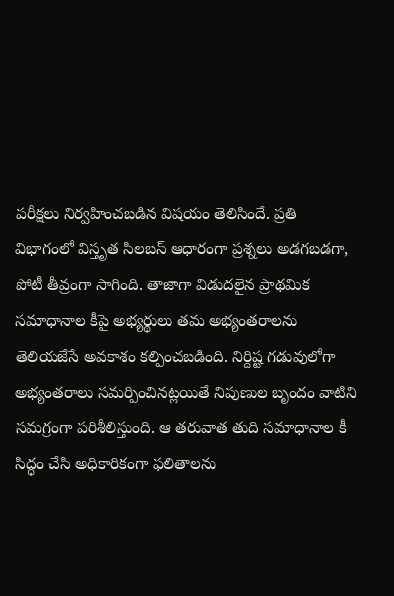పరీక్షలు నిర్వహించబడిన విషయం తెలిసిందే. ప్రతి విభాగంలో విస్తృత సిలబస్ ఆధారంగా ప్రశ్నలు అడగబడగా, పోటీ తీవ్రంగా సాగింది. తాజాగా విడుదలైన ప్రాథమిక సమాధానాల కీపై అభ్యర్థులు తమ అభ్యంతరాలను తెలియజేసే అవకాశం కల్పించబడింది. నిర్దిష్ట గడువులోగా అభ్యంతరాలు సమర్పించినట్లయితే నిపుణుల బృందం వాటిని సమగ్రంగా పరిశీలిస్తుంది. ఆ తరువాత తుది సమాధానాల కీ సిద్ధం చేసి అధికారికంగా ఫలితాలను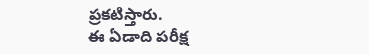ప్రకటిస్తారు.
ఈ ఏడాది పరీక్ష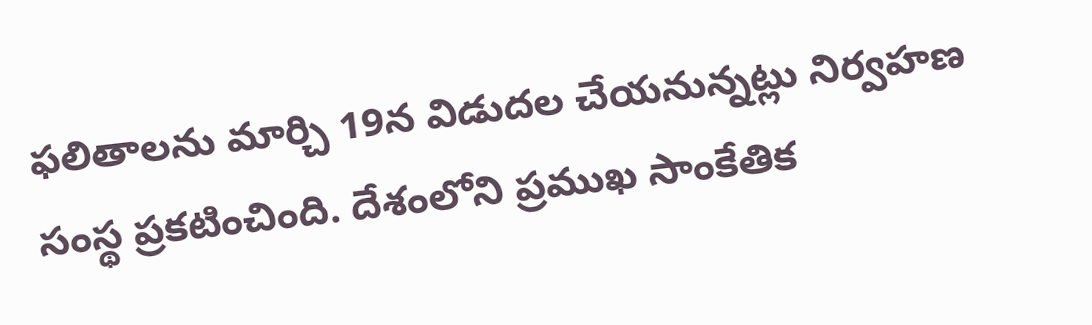ఫలితాలను మార్చి 19న విడుదల చేయనున్నట్లు నిర్వహణ సంస్థ ప్రకటించింది. దేశంలోని ప్రముఖ సాంకేతిక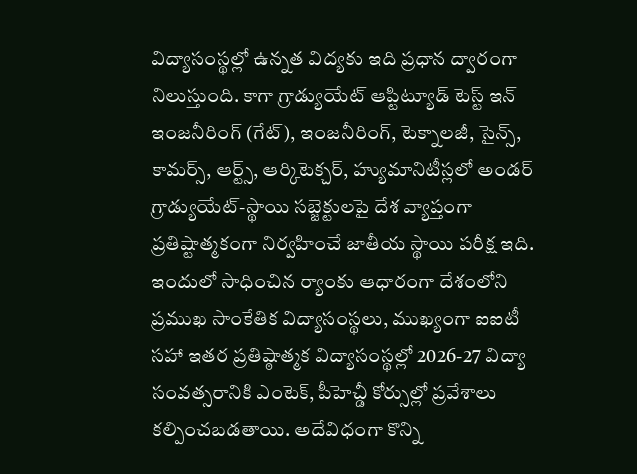విద్యాసంస్థల్లో ఉన్నత విద్యకు ఇది ప్రధాన ద్వారంగా నిలుస్తుంది. కాగా గ్రాడ్యుయేట్ ఆప్టిట్యూడ్ టెస్ట్ ఇన్ ఇంజనీరింగ్ (గేట్), ఇంజనీరింగ్, టెక్నాలజీ, సైన్స్, కామర్స్, ఆర్ట్స్, ఆర్కిటెక్చర్, హ్యుమానిటీస్లలో అండర్ గ్రాడ్యుయేట్-స్థాయి సబ్జెక్టులపై దేశ వ్యాప్తంగా ప్రతిష్టాత్మకంగా నిర్వహించే జాతీయ స్థాయి పరీక్ష ఇది. ఇందులో సాధించిన ర్యాంకు ఆధారంగా దేశంలోని ప్రముఖ సాంకేతిక విద్యాసంస్థలు, ముఖ్యంగా ఐఐటీ సహా ఇతర ప్రతిష్ఠాత్మక విద్యాసంస్థల్లో 2026-27 విద్యా సంవత్సరానికి ఎంటెక్, పీహెచ్డీ కోర్సుల్లో ప్రవేశాలు కల్పించబడతాయి. అదేవిధంగా కొన్ని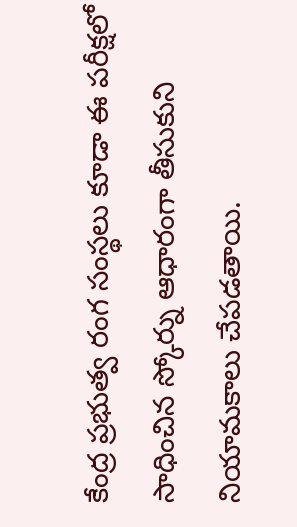కేంద్ర ప్రభుత్వ రంగ సంస్థలు కూడా ఈ పరీక్షలో సాధించిన స్కోర్ను ఆధారంగా తీసుకుని నియామకాలు చేపడతాయి.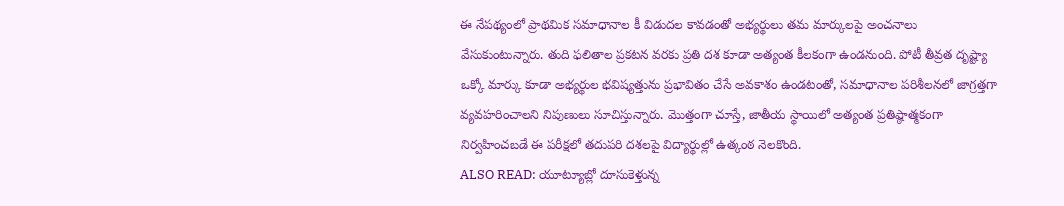ఈ నేపథ్యంలో ప్రాథమిక సమాధానాల కీ విడుదల కావడంతో అభ్యర్థులు తమ మార్కులపై అంచనాలు వేసుకుంటున్నారు. తుది ఫలితాల ప్రకటన వరకు ప్రతి దశ కూడా అత్యంత కీలకంగా ఉండనుంది. పోటీ తీవ్రత దృష్ట్యా ఒక్కో మార్కు కూడా అభ్యర్థుల భవిష్యత్తును ప్రభావితం చేసే అవకాశం ఉండటంతో, సమాధానాల పరిశీలనలో జాగ్రత్తగా వ్యవహరించాలని నిపుణులు సూచిస్తున్నారు. మొత్తంగా చూస్తే, జాతీయ స్థాయిలో అత్యంత ప్రతిష్ఠాత్మకంగా నిర్వహించబడే ఈ పరీక్షలో తదుపరి దశలపై విద్యార్థుల్లో ఉత్కంఠ నెలకొంది.
ALSO READ: యూట్యూబ్లో దూసుకెళ్తున్న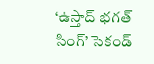‘ఉస్తాద్ భగత్ సింగ్’ సెకండ్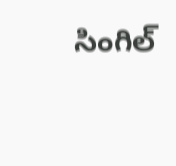సింగిల్